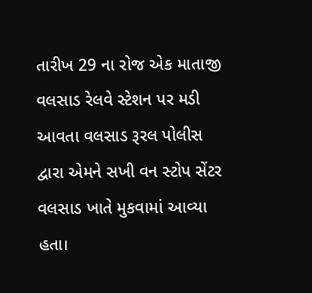તારીખ 29 ના રોજ એક માતાજી વલસાડ રેલવે સ્ટેશન પર મડી આવતા વલસાડ રૂરલ પોલીસ દ્વારા એમને સખી વન સ્ટોપ સેંટર વલસાડ ખાતે મુકવામાં આવ્યા હતા।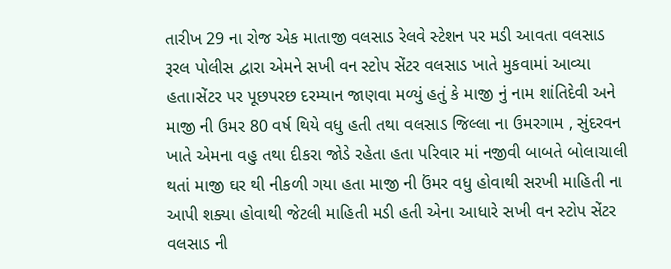તારીખ 29 ના રોજ એક માતાજી વલસાડ રેલવે સ્ટેશન પર મડી આવતા વલસાડ રૂરલ પોલીસ દ્વારા એમને સખી વન સ્ટોપ સેંટર વલસાડ ખાતે મુકવામાં આવ્યા હતા।સેંટર પર પૂછપરછ દરમ્યાન જાણવા મળ્યું હતું કે માજી નું નામ શાંતિદેવી અને માજી ની ઉમર 80 વર્ષ થિયે વધુ હતી તથા વલસાડ જિલ્લા ના ઉમરગામ , સુંદરવન ખાતે એમના વહુ તથા દીકરા જોડે રહેતા હતા પરિવાર માં નજીવી બાબતે બોલાચાલી થતાં માજી ઘર થી નીકળી ગયા હતા માજી ની ઉંમર વધુ હોવાથી સરખી માહિતી ના આપી શક્યા હોવાથી જેટલી માહિતી મડી હતી એના આધારે સખી વન સ્ટોપ સેંટર વલસાડ ની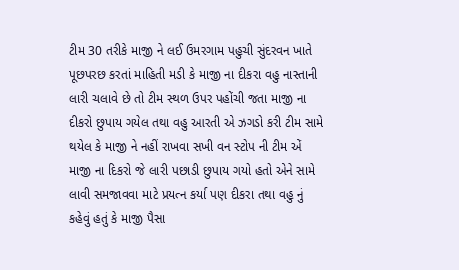ટીમ 30 તરીકે માજી ને લઈ ઉમરગામ પહુચી સુંદરવન ખાતે પૂછપરછ કરતાં માહિતી મડી કે માજી ના દીકરા વહુ નાસ્તાની લારી ચલાવે છે તો ટીમ સ્થળ ઉપર પહોંચી જતા માજી ના દીકરો છુપાય ગયેલ તથા વહુ આરતી એ ઝગડો કરી ટીમ સામે થયેલ કે માજી ને નહીં રાખવા સખી વન સ્ટોપ ની ટીમ એં માજી ના દિકરો જે લારી પછાડી છુપાય ગયો હતો એને સામે લાવી સમજાવવા માટે પ્રયત્ન કર્યા પણ દીકરા તથા વહુ નું કહેવું હતું કે માજી પૈસા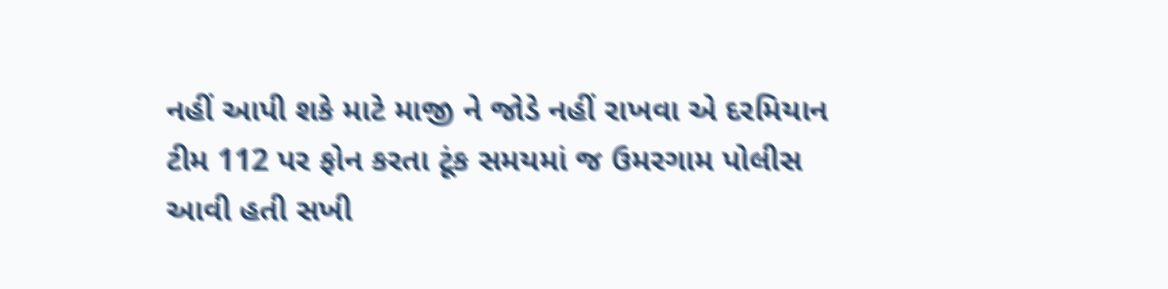નહીં આપી શકે માટે માજી ને જોડે નહીં રાખવા એ દરમિયાન ટીમ 112 પર ફોન કરતા ટૂંક સમયમાં જ ઉમરગામ પોલીસ આવી હતી સખી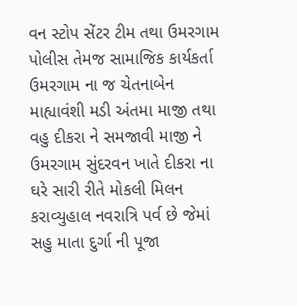વન સ્ટોપ સેંટર ટીમ તથા ઉમરગામ પોલીસ તેમજ સામાજિક કાર્યકર્તા ઉમરગામ ના જ ચેતનાબેન માહ્યાવંશી મડી અંતમા માજી તથા વહુ દીકરા ને સમજાવી માજી ને ઉમરગામ સુંદરવન ખાતે દીકરા ના ઘરે સારી રીતે મોકલી મિલન કરાવ્યુહાલ નવરાત્રિ પર્વ છે જેમાં સહુ માતા દુર્ગા ની પૂજા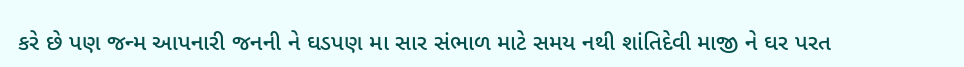કરે છે પણ જન્મ આપનારી જનની ને ઘડપણ મા સાર સંભાળ માટે સમય નથી શાંતિદેવી માજી ને ઘર પરત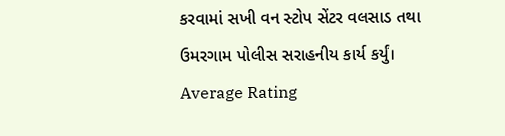કરવામાં સખી વન સ્ટોપ સેંટર વલસાડ તથા ઉમરગામ પોલીસ સરાહનીય કાર્ય કર્યું।
Average Rating